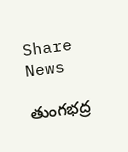Share News

తుంగభద్ర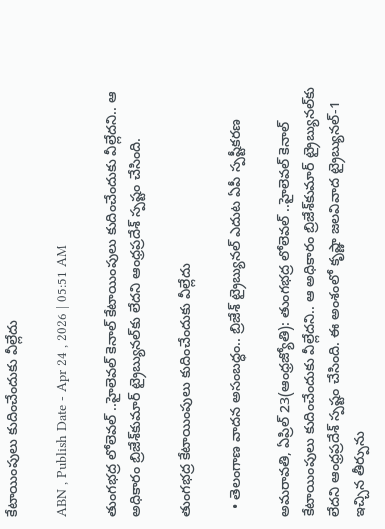కేటాయింపులు కుదించేందుకు వీల్లేదు

ABN , Publish Date - Apr 24 , 2026 | 05:51 AM

తుంగభద్ర లోలెవల్‌ ..హైలెవల్‌ కెనాల్‌ కేటాయింపులు కుదించేందుకు వీల్లేదని.. ఆ అధికారం బ్రిజేశ్‌కుమార్‌ ట్రైబ్యునల్‌కు లేదని ఆంధ్రప్రదేశ్‌ స్పష్టం చేసింది.

తుంగభద్ర కేటాయింపులు కుదించేందుకు వీల్లేదు

  • తెలంగాణ వాదన అసంబద్ధం.. బ్రిజేశ్‌ ట్రైబ్యునల్‌ ఎదుట ఏపీ స్పష్టీకరణ

అమరావతి, ఏప్రిల్‌ 23(ఆంధ్రజ్యోతి): తుంగభద్ర లోలెవల్‌ ..హైలెవల్‌ కెనాల్‌ కేటాయింపులు కుదించేందుకు వీల్లేదని.. ఆ అధికారం బ్రిజేశ్‌కుమార్‌ ట్రైబ్యునల్‌కు లేదని ఆంధ్రప్రదేశ్‌ స్పష్టం చేసింది. ఈ అంశంలో కృష్ణా జలవివాద ట్రైబ్యునల్‌-1 ఇచ్చిన తీర్పును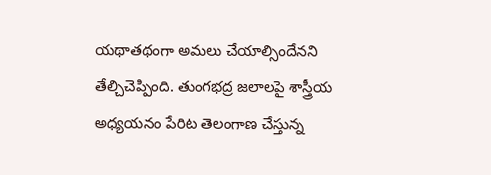యథాతథంగా అమలు చేయాల్సిందేనని తేల్చిచెప్పింది. తుంగభద్ర జలాలపై శాస్త్రీయ అధ్యయనం పేరిట తెలంగాణ చేస్తున్న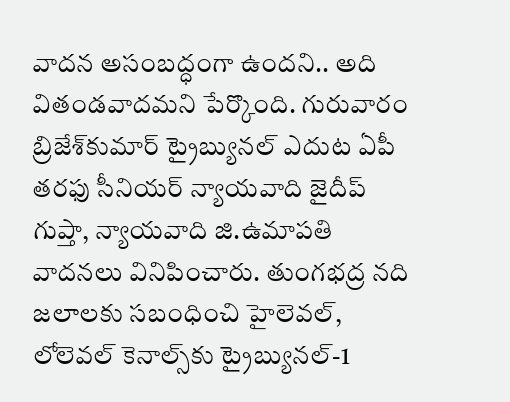వాదన అసంబద్ధంగా ఉందని.. అది వితండవాదమని పేర్కొంది. గురువారం బ్రిజేశ్‌కుమార్‌ ట్రైబ్యునల్‌ ఎదుట ఏపీ తరఫు సీనియర్‌ న్యాయవాది జైదీప్‌ గుప్తా, న్యాయవాది జి.ఉమాపతి వాదనలు వినిపించారు. తుంగభద్ర నది జలాలకు సబంధించి హైలెవల్‌, లోలెవల్‌ కెనాల్స్‌కు ట్రైబ్యునల్‌-1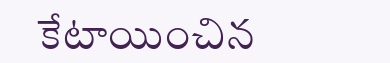కేటాయించిన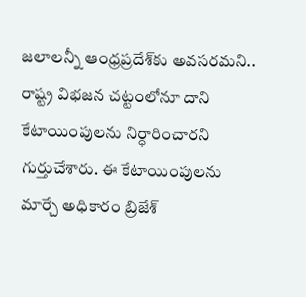జలాలన్నీ ఆంధ్రప్రదేశ్‌కు అవసరమని.. రాష్ట్ర విభజన చట్టంలోనూ దాని కేటాయింపులను నిర్ధారించారని గుర్తుచేశారు. ఈ కేటాయింపులను మార్చే అధికారం బ్రిజేశ్‌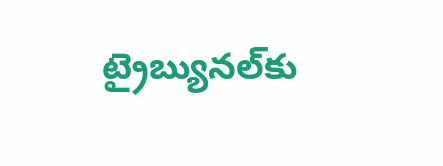ట్రైబ్యునల్‌కు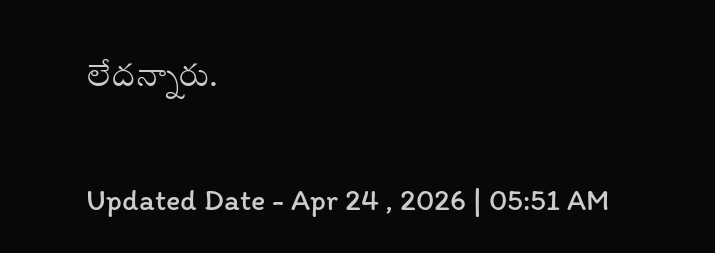లేదన్నారు.

Updated Date - Apr 24 , 2026 | 05:51 AM